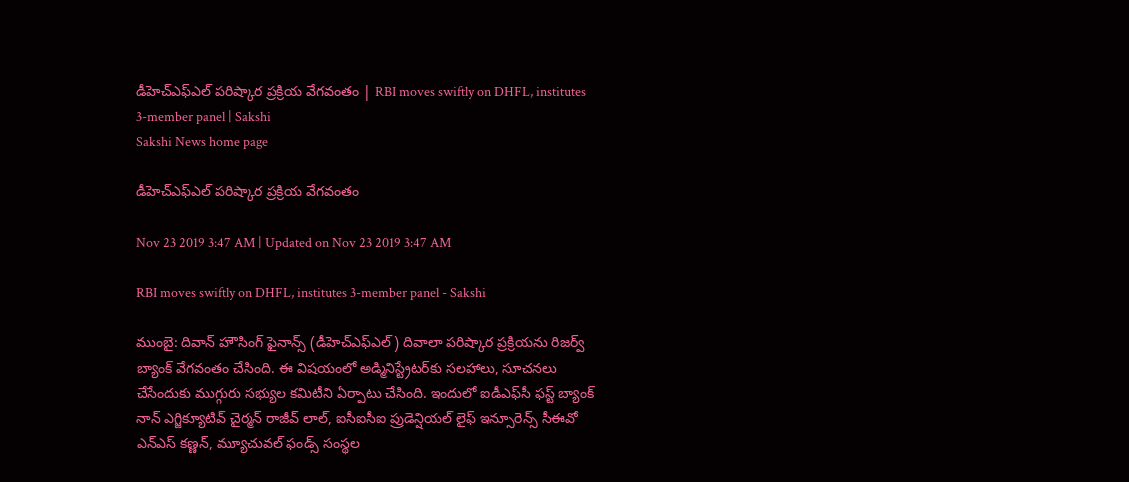డీహెచ్‌ఎఫ్‌ఎల్‌ పరిష్కార ప్రక్రియ వేగవంతం | RBI moves swiftly on DHFL, institutes 3-member panel | Sakshi
Sakshi News home page

డీహెచ్‌ఎఫ్‌ఎల్‌ పరిష్కార ప్రక్రియ వేగవంతం

Nov 23 2019 3:47 AM | Updated on Nov 23 2019 3:47 AM

RBI moves swiftly on DHFL, institutes 3-member panel - Sakshi

ముంబై: దివాన్‌ హౌసింగ్‌ ఫైనాన్స్‌ (డీహెచ్‌ఎఫ్‌ఎల్‌) దివాలా పరిష్కార ప్రక్రియను రిజర్వ్‌ బ్యాంక్‌ వేగవంతం చేసింది. ఈ విషయంలో అడ్మినిస్ట్రేటర్‌కు సలహాలు, సూచనలు చేసేందుకు ముగ్గురు సభ్యుల కమిటీని ఏర్పాటు చేసింది. ఇందులో ఐడీఎఫ్‌సీ ఫస్ట్‌ బ్యాంక్‌ నాన్‌ ఎగ్జిక్యూటివ్‌ చైర్మన్‌ రాజీవ్‌ లాల్, ఐసీఐసీఐ ప్రుడెన్షియల్‌ లైఫ్‌ ఇన్సూరెన్స్‌ సీఈవో ఎన్‌ఎస్‌ కణ్ణన్, మ్యూచువల్‌ ఫండ్స్‌ సంస్థల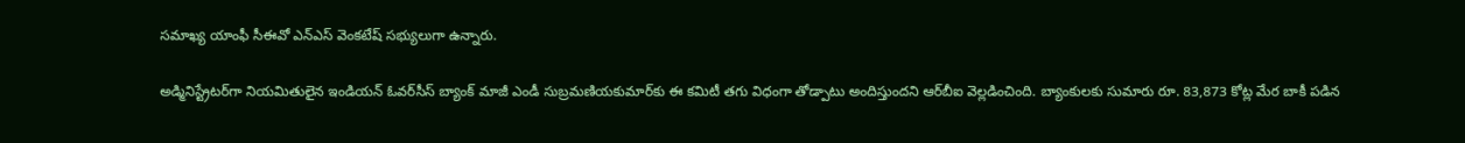సమాఖ్య యాంఫీ సీఈవో ఎన్‌ఎస్‌ వెంకటేష్‌ సభ్యులుగా ఉన్నారు.

అడ్మినిస్ట్రేటర్‌గా నియమితులైన ఇండియన్‌ ఓవర్‌సీస్‌ బ్యాంక్‌ మాజీ ఎండీ సుబ్రమణియకుమార్‌కు ఈ కమిటీ తగు విధంగా తోడ్పాటు అందిస్తుందని ఆర్‌బీఐ వెల్లడించింది. బ్యాంకులకు సుమారు రూ. 83,873 కోట్ల మేర బాకీ పడిన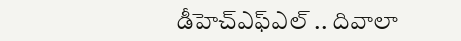డీహెచ్‌ఎఫ్‌ఎల్‌ .. దివాలా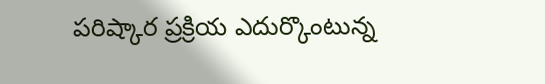పరిష్కార ప్రక్రియ ఎదుర్కొంటున్న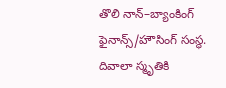తొలి నాన్‌–బ్యాంకింగ్‌ ఫైనాన్స్‌/హౌసింగ్‌ సంస్థ. దివాలా స్మృతికి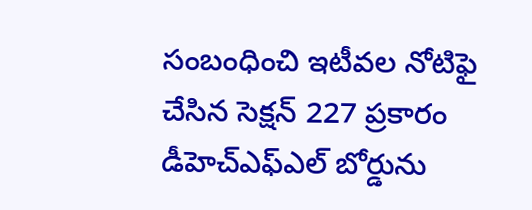సంబంధించి ఇటీవల నోటిఫై చేసిన సెక్షన్‌ 227 ప్రకారం డీహెచ్‌ఎఫ్‌ఎల్‌ బోర్డును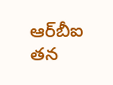ఆర్‌బీఐ తన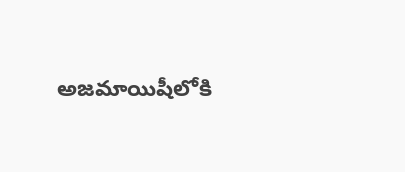అజమాయిషీలోకి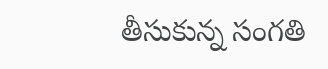తీసుకున్న సంగతి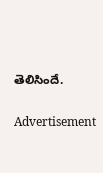తెలిసిందే.

Advertisement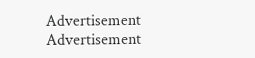Advertisement
Advertisement